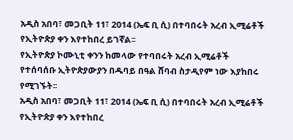አዲስ አበባ፣ መጋቢት 11፣ 2014 (ኤፍ ቢ ሲ) በተባበሩት አረብ ኢሚሬቶች የኢትዮጵያ ቀን እየተከበረ ይገኛል፡፡
የኢትዮጵያ ኮሙኒቲ ቀንን ከመላው የተባበሩት አረብ ኢሚሬቶች የተሰባሰቡ ኢትዮጵያውያን በዱባይ በዓል ሸባብ ስታዲየም ነው እያከበሩ የሚገኙት፡፡
አዲስ አበባ፣ መጋቢት 11፣ 2014 (ኤፍ ቢ ሲ) በተባበሩት አረብ ኢሚሬቶች የኢትዮጵያ ቀን እየተከበረ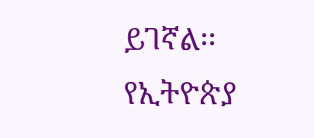ይገኛል፡፡
የኢትዮጵያ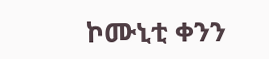ኮሙኒቲ ቀንን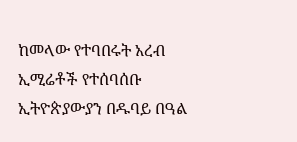ከመላው የተባበሩት አረብ ኢሚሬቶች የተሰባሰቡ ኢትዮጵያውያን በዱባይ በዓል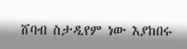ሸባብ ስታዲየም ነው እያከበሩ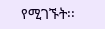የሚገኙት፡፡